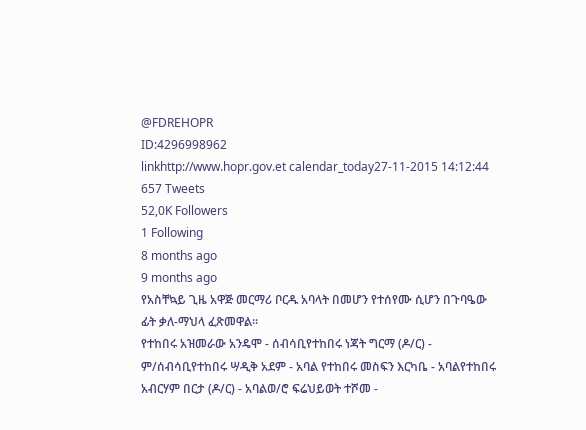@FDREHOPR
ID:4296998962
linkhttp://www.hopr.gov.et calendar_today27-11-2015 14:12:44
657 Tweets
52,0K Followers
1 Following
8 months ago
9 months ago
የአስቸኳይ ጊዜ አዋጅ መርማሪ ቦርዱ አባላት በመሆን የተሰየሙ ሲሆን በጉባዔው ፊት ቃለ-ማህላ ፈጽመዋል፡፡
የተከበሩ አዝመራው አንዴሞ - ሰብሳቢየተከበሩ ነጃት ግርማ (ዶ/ር) - ም/ሰብሳቢየተከበሩ ሣዲቅ አደም - አባል የተከበሩ መስፍን እርካቤ - አባልየተከበሩ አብርሃም በርታ (ዶ/ር) - አባልወ/ሮ ፍሬህይወት ተሾመ -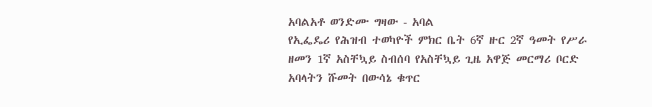አባልአቶ ወንድሙ ግዛው - አባል
የኢፌዴሪ የሕዝብ ተወካዮች ምክር ቤት 6ኛ ዙር 2ኛ ዓመት የሥራ ዘመን 1ኛ አስቸኳይ ስብሰባ የአስቸኳይ ጊዜ አዋጅ መርማሪ ቦርድ አባላትን ሹመት በውሳኔ ቁጥር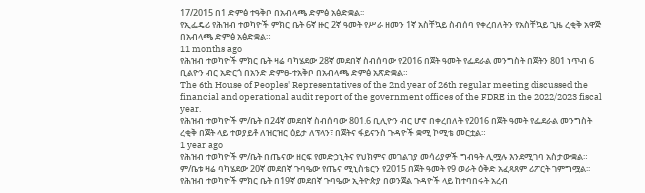17/2015 በ1 ድምፅ ተዓቅቦ በአብላጫ ድምፅ አፅድቋል፡፡
የኢፌዴሪ የሕዝብ ተወካዮች ምክር ቤት 6ኛ ዙር 2ኛ ዓመት የሥራ ዘመን 1ኛ አስቸኳይ ስብሰባ የቀረበለትን የአስቸኳይ ጊዜ ረቂቅ አዋጅ በአብላጫ ድምፅ አፅድቋል።
11 months ago
የሕዝብ ተወካዮች ምክር ቤት ዛሬ ባካሄደው 28ኛ መደበኛ ስብሰባው የ2016 በጀት ዓመት የፌደራል መንግስት በጀትን 801 ነጥብ 6 ቢልዮን ብር አድርጎ በአንድ ድምፀ-ተአቅቦ በአብላጫ ድምፅ አጽድቋል።
The 6th House of Peoples' Representatives of the 2nd year of 26th regular meeting discussed the financial and operational audit report of the government offices of the FDRE in the 2022/2023 fiscal year.
የሕዝብ ተወካዮች ም/ቤት በ24ኛ መደበኛ ስብሰባው 801.6 ቢሊዮን ብር ሆኖ በቀረበለት የ2016 በጀት ዓመት የፌደራል መንግስት ረቂቅ በጀት ላይ ተወያይቶ ለዝርዝር ዕይታ ለፕላን፣ በጀትና ፋይናንስ ጉዳዮች ቋሚ ኮሚቴ መርቷል።
1 year ago
የሕዝብ ተወካዮች ም/ቤት በጤናው ዘርፍ የመድኃኒትና የህክምና መገልገያ መሳሪያዎች ግብዓት ሊሟሉ እንደሚገባ አስታውቋል። ም/ቤቱ ዛሬ ባካሄደው 20ኛ መደበኛ ጉባዔው የጤና ሚኒስቴርን የ2015 በጀት ዓመት የ9 ወራት ዕቅድ አፈጻጸም ሪፖርት ገምግሟል፡፡
የሕዝብ ተወካዮች ምክር ቤት በ19ኛ መደበኛ ጉባዔው ኢትዮጵያ በወንጀል ጉዳዮች ላይ ከተባበሩት አረብ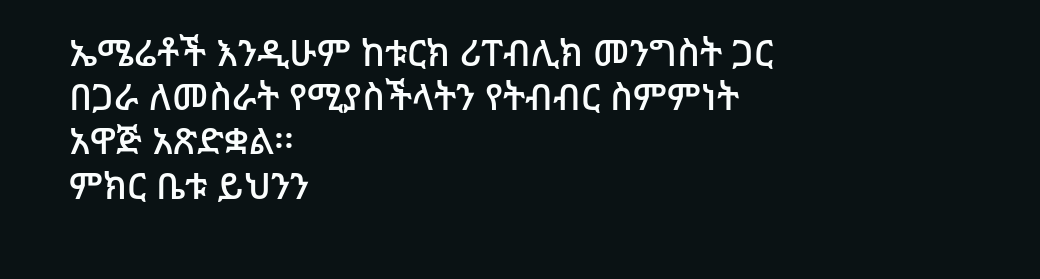ኤሜሬቶች እንዲሁም ከቱርክ ሪፐብሊክ መንግስት ጋር በጋራ ለመስራት የሚያስችላትን የትብብር ስምምነት አዋጅ አጽድቋል፡፡
ምክር ቤቱ ይህንን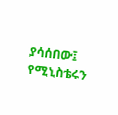ያሳሰበው፤ የሚኒስቴሩን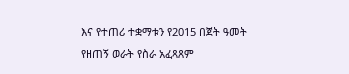እና የተጠሪ ተቋማቱን የ2015 በጀት ዓመት የዘጠኝ ወራት የስራ አፈጻጸም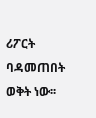ሪፖርት ባዳመጠበት ወቅት ነው፡፡